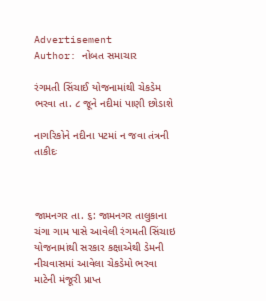Advertisement
Author: નોબત સમાચાર

રંગમતી સિંચાઈ યોજનામાંથી ચેકડેમ ભરવા તા. ૮ જૂને નદીમાં પાણી છોડાશે

નાગરિકોને નદીના પટમાં ન જવા તંત્રની તાકીદઃ



જામનગર તા. ૬: જામનગર તાલુકાના ચંગા ગામ પાસે આવેલી રંગમતી સિંચાઇ યોજનામાંથી સરકાર કક્ષાએથી ડેમની નીચવાસમાં આવેલા ચેકડેમો ભરવા માટેની મંજૂરી પ્રાપ્ત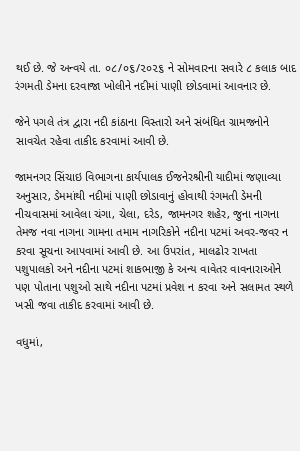થઈ છે. જે અન્વયે તા. ૦૮/૦૬/૨૦૨૬ ને સોમવારના સવારે ૮ કલાક બાદ રંગમતી ડેમના દરવાજા ખોલીને નદીમાં પાણી છોડવામાં આવનાર છે.

જેને પગલે તંત્ર દ્વારા નદી કાંઠાના વિસ્તારો અને સંબંધિત ગ્રામજનોને સાવચેત રહેવા તાકીદ કરવામાં આવી છે.

જામનગર સિંચાઇ વિભાગના કાર્યપાલક ઈજનેરશ્રીની યાદીમાં જણાવ્યા અનુસાર, ડેમમાંથી નદીમાં પાણી છોડાવાનું હોવાથી રંગમતી ડેમની નીચવાસમાં આવેલા ચંગા, ચેલા, દરેડ, જામનગર શહેર, જુના નાગના તેમજ નવા નાગના ગામના તમામ નાગરિકોને નદીના પટમાં અવર-જવર ન કરવા સૂચના આપવામાં આવી છે. આ ઉપરાંત, માલઢોર રાખતા પશુપાલકો અને નદીના પટમાં શાકભાજી કે અન્ય વાવેતર વાવનારાઓને પણ પોતાના પશુઓ સાથે નદીના પટમાં પ્રવેશ ન કરવા અને સલામત સ્થળે ખસી જવા તાકીદ કરવામાં આવી છે.

વધુમાં,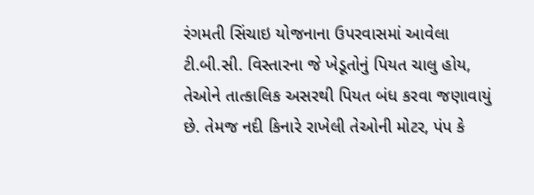રંગમતી સિંચાઇ યોજનાના ઉપરવાસમાં આવેલા ટી.બી.સી. વિસ્તારના જે ખેડૂતોનું પિયત ચાલુ હોય, તેઓને તાત્કાલિક અસરથી પિયત બંધ કરવા જણાવાયું છે. તેમજ નદી કિનારે રાખેલી તેઓની મોટર, પંપ કે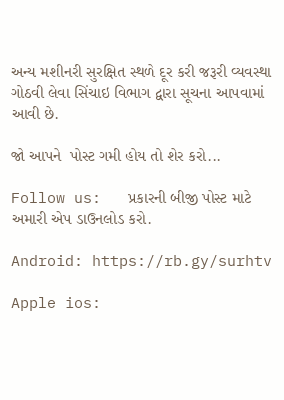અન્ય મશીનરી સુરક્ષિત સ્થળે દૂર કરી જરૂરી વ્યવસ્થા ગોઠવી લેવા સિંચાઇ વિભાગ દ્વારા સૂચના આપવામાં આવી છે.

જો આપને  પોસ્ટ ગમી હોય તો શેર કરો...

Follow us:   પ્રકારની બીજી પોસ્ટ માટે અમારી એપ ડાઉનલોડ કરો.

Android: https://rb.gy/surhtv

Apple ios: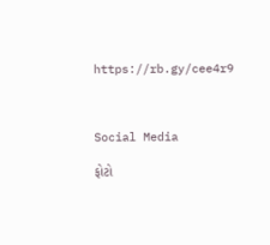https://rb.gy/cee4r9



Social Media

ફોટો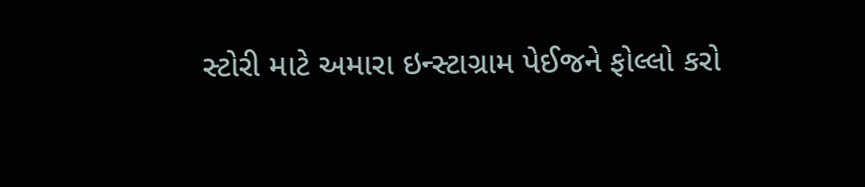સ્ટોરી માટે અમારા ઇન્સ્ટાગ્રામ પેઈજને ફોલ્લો કરો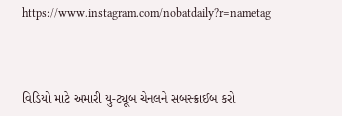https://www.instagram.com/nobatdaily?r=nametag



વિડિયો માટે અમારી યુ-ટ્યૂબ ચેનલને સબસ્ક્રાઈબ કરો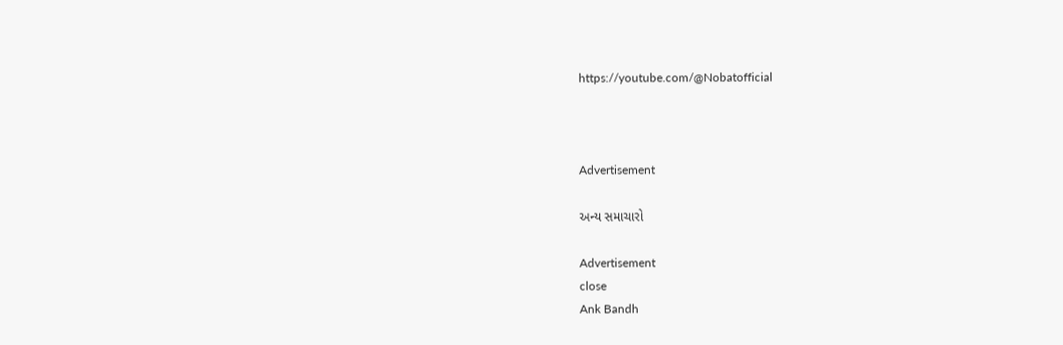https://youtube.com/@Nobatofficial



Advertisement

અન્ય સમાચારો

Advertisement
close
Ank Bandh